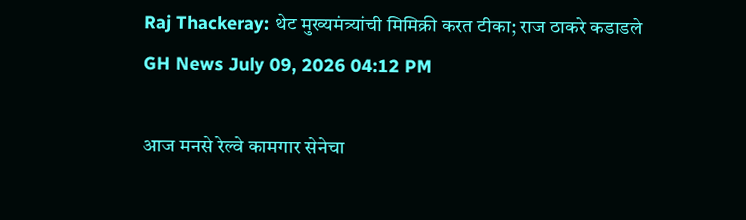Raj Thackeray: थेट मुख्यमंत्र्यांची मिमिक्री करत टीका; राज ठाकरे कडाडले
GH News July 09, 2026 04:12 PM

आज मनसे रेल्वे कामगार सेनेचा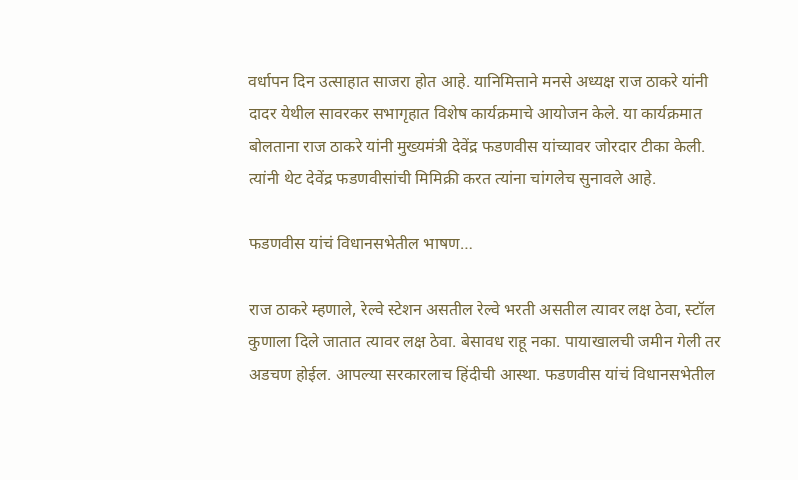वर्धापन दिन उत्साहात साजरा होत आहे. यानिमित्ताने मनसे अध्यक्ष राज ठाकरे यांनी दादर येथील सावरकर सभागृहात विशेष कार्यक्रमाचे आयोजन केले. या कार्यक्रमात बोलताना राज ठाकरे यांनी मुख्यमंत्री देवेंद्र फडणवीस यांच्यावर जोरदार टीका केली. त्यांनी थेट देवेंद्र फडणवीसांची मिमिक्री करत त्यांना चांगलेच सुनावले आहे.

फडणवीस यांचं विधानसभेतील भाषण…

राज ठाकरे म्हणाले, रेल्वे स्टेशन असतील रेल्वे भरती असतील त्यावर लक्ष ठेवा, स्टॉल कुणाला दिले जातात त्यावर लक्ष ठेवा. बेसावध राहू नका. पायाखालची जमीन गेली तर अडचण होईल. आपल्या सरकारलाच हिंदीची आस्था. फडणवीस यांचं विधानसभेतील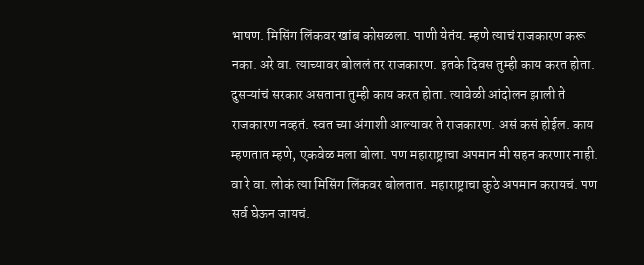भाषण. मिसिंग लिंकवर खांब कोसळला. पाणी येतंय. म्हणे त्याचं राजकारण करू नका. अरे वा. त्याच्यावर बोललं तर राजकारण. इतके दिवस तुम्ही काय करत होता. दुसऱ्यांचं सरकार असताना तुम्ही काय करत होता. त्यावेळी आंदोलन झाली ते राजकारण नव्हतं. स्वत च्या अंगाशी आल्यावर ते राजकारण. असं कसं होईल. काय म्हणतात म्हणे, एकवेळ मला बोला. पण महाराष्ट्राचा अपमान मी सहन करणार नाही. वा रे वा. लोकं त्या मिसिंग लिंकवर बोलतात. महाराष्ट्राचा कुठे अपमान करायचं. पण सर्व घेऊन जायचं.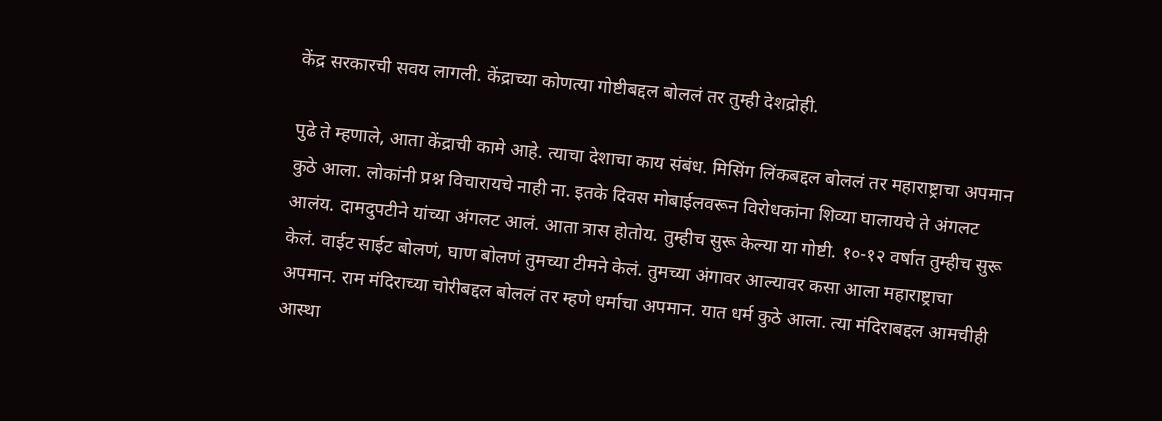केंद्र सरकारची सवय लागली. केंद्राच्या कोणत्या गोष्टीबद्दल बोललं तर तुम्ही देशद्रोही.

पुढे ते म्हणाले, आता केंद्राची कामे आहे. त्याचा देशाचा काय संबंध. मिसिंग लिंकबद्दल बोललं तर महाराष्ट्राचा अपमान कुठे आला. लोकांनी प्रश्न विचारायचे नाही ना. इतके दिवस मोबाईलवरून विरोधकांना शिव्या घालायचे ते अंगलट आलंय. दामदुपटीने यांच्या अंगलट आलं. आता त्रास होतोय. तुम्हीच सुरू केल्या या गोष्टी. १०-१२ वर्षात तुम्हीच सुरू केलं. वाईट साईट बोलणं, घाण बोलणं तुमच्या टीमने केलं. तुमच्या अंगावर आल्यावर कसा आला महाराष्ट्राचा अपमान. राम मंदिराच्या चोरीबद्दल बोललं तर म्हणे धर्माचा अपमान. यात धर्म कुठे आला. त्या मंदिराबद्दल आमचीही आस्था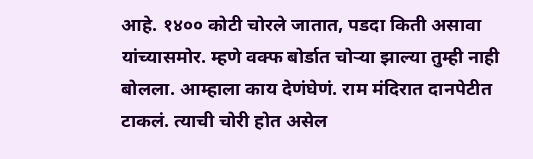आहे. १४०० कोटी चोरले जातात, पडदा किती असावा यांच्यासमोर. म्हणे वक्फ बोर्डात चोऱ्या झाल्या तुम्ही नाही बोलला. आम्हाला काय देणंघेणं. राम मंदिरात दानपेटीत टाकलं. त्याची चोरी होत असेल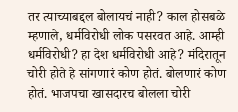तर त्याच्याबद्दल बोलायचं नाही? काल होसबळे म्हणाले, धर्मविरोधी लोक पसरवत आहे. आम्ही धर्मविरोधी? हा देश धर्मविरोधी आहे? मंदिरातून चोरी होते हे सांगणारं कोण होतं. बोलणारं कोण होतं. भाजपचा खासदारच बोलला चोरी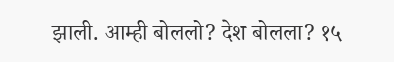झाली. आम्ही बोललो? देश बोलला? १५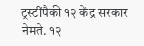ट्रस्टींपैकी १२ केंद्र सरकार नेमते. १२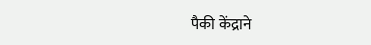पैकी केंद्राने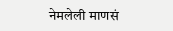नेमलेली माणसं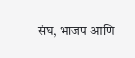संघ, भाजप आणि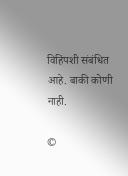विहिंपशी संबंधित आहे. बाकी कोणी नाही.

©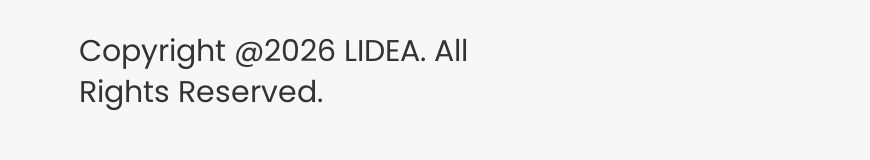Copyright @2026 LIDEA. All Rights Reserved.